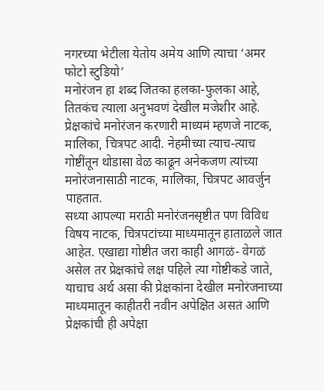नगरच्या भेटीला येतोय अमेय आणि त्याचा ‘अमर फोटो स्टुडियो’
मनोरंजन हा शब्द जितका हलका-फुलका आहे, तितकंच त्याला अनुभवणं देखील मजेशीर आहे. प्रेक्षकांचे मनोरंजन करणारी माध्यमं म्हणजे नाटक, मालिका, चित्रपट आदी. नेहमीच्या त्याच-त्याच गोष्टींतून थोडासा वेळ काढून अनेकजण त्यांच्या मनोरंजनासाठी नाटक, मालिका, चित्रपट आवर्जुन पाहतात.
सध्या आपल्या मराठी मनोरंजनसृष्टीत पण विविध विषय नाटक, चित्रपटांच्या माध्यमातून हाताळले जात आहेत. एखाद्या गोष्टीत जरा काही आगळं- वेगळं असेल तर प्रेक्षकांचे लक्ष पहिले त्या गोष्टीकडे जाते, याचाच अर्थ असा की प्रेक्षकांना देखील मनोरंजनाच्या माध्यमातून काहीतरी नवीन अपेक्षित असतं आणि प्रेक्षकांची ही अपेक्षा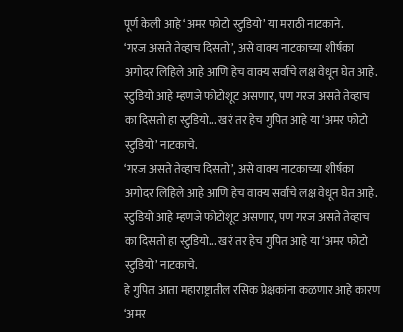पूर्ण केली आहे ‘अमर फोटो स्टुडियो’ या मराठी नाटकाने.
‘गरज असते तेव्हाच दिसतो’, असे वाक्य नाटकाच्या शीर्षका अगोदर लिहिले आहे आणि हेच वाक्य सर्वांचे लक्ष वेधून घेत आहे. स्टुडियो आहे म्हणजे फोटोशूट असणार, पण गरज असते तेव्हाच का दिसतो हा स्टुडियो... खरं तर हेच गुपित आहे या ‘अमर फोटो स्टुडियो’ नाटकाचे.
‘गरज असते तेव्हाच दिसतो’, असे वाक्य नाटकाच्या शीर्षका अगोदर लिहिले आहे आणि हेच वाक्य सर्वांचे लक्ष वेधून घेत आहे. स्टुडियो आहे म्हणजे फोटोशूट असणार, पण गरज असते तेव्हाच का दिसतो हा स्टुडियो... खरं तर हेच गुपित आहे या ‘अमर फोटो स्टुडियो’ नाटकाचे.
हे गुपित आता महाराष्ट्रातील रसिक प्रेक्षकांना कळणार आहे कारण ‘अमर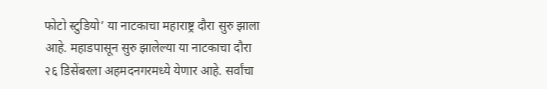फोटो स्टुडियो’ या नाटकाचा महाराष्ट्र दौरा सुरु झाला आहे. महाडपासून सुरु झालेल्या या नाटकाचा दौरा २६ डिसेंबरला अहमदनगरमध्ये येणार आहे. सर्वांचा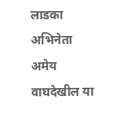लाडका अभिनेता अमेय वाघदेखील या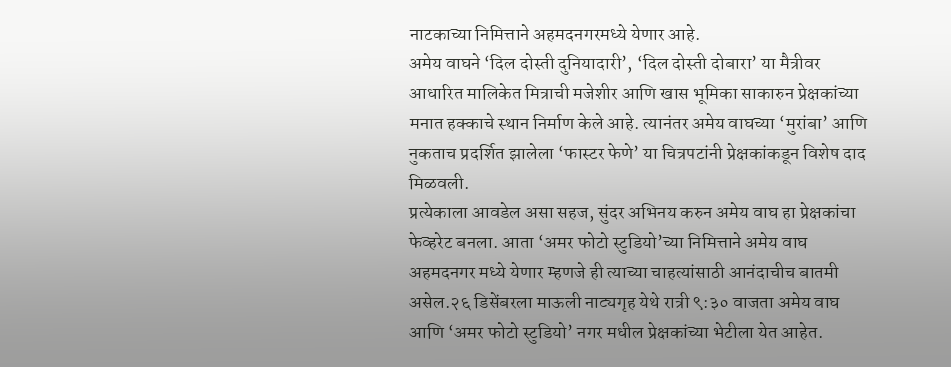नाटकाच्या निमित्ताने अहमदनगरमध्ये येणार आहे.
अमेय वाघने ‘दिल दोस्ती दुनियादारी’, ‘दिल दोस्ती दोबारा’ या मैत्रीवर आधारित मालिकेत मित्राची मजेशीर आणि खास भूमिका साकारुन प्रेक्षकांच्या मनात हक्काचे स्थान निर्माण केले आहे. त्यानंतर अमेय वाघच्या ‘मुरांबा’ आणि नुकताच प्रदर्शित झालेला ‘फास्टर फेणे’ या चित्रपटांनी प्रेक्षकांकडून विशेष दाद मिळवली.
प्रत्येकाला आवडेल असा सहज, सुंदर अभिनय करुन अमेय वाघ हा प्रेक्षकांचा फेव्हरेट बनला. आता ‘अमर फोटो स्टुडियो’च्या निमित्ताने अमेय वाघ अहमदनगर मध्ये येणार म्हणजे ही त्याच्या चाहत्यांसाठी आनंदाचीच बातमी असेल.२६ डिसेंबरला माऊली नाट्यगृह येथे रात्री ९:३० वाजता अमेय वाघ आणि ‘अमर फोटो स्टुडियो’ नगर मधील प्रेक्षकांच्या भेटीला येत आहेत.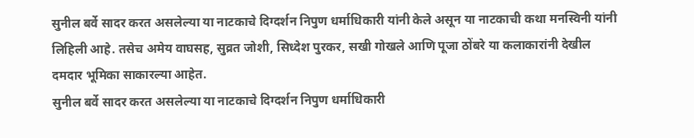सुनील बर्वे सादर करत असलेल्या या नाटकाचे दिग्दर्शन निपुण धर्माधिकारी यांनी केले असून या नाटकाची कथा मनस्विनी यांनी लिहिली आहे. तसेच अमेय वाघसह, सुव्रत जोशी, सिध्देश पुरकर, सखी गोखले आणि पूजा ठोंबरे या कलाकारांनी देखील दमदार भूमिका साकारल्या आहेत.
सुनील बर्वे सादर करत असलेल्या या नाटकाचे दिग्दर्शन निपुण धर्माधिकारी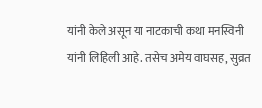यांनी केले असून या नाटकाची कथा मनस्विनी यांनी लिहिली आहे. तसेच अमेय वाघसह, सुव्रत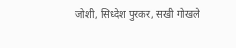जोशी, सिध्देश पुरकर, सखी गोखले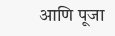आणि पूजा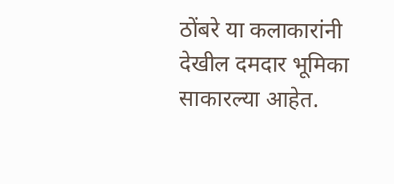ठोंबरे या कलाकारांनी देखील दमदार भूमिका साकारल्या आहेत.